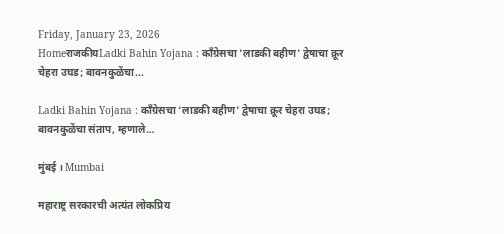Friday, January 23, 2026
HomeराजकीयLadki Bahin Yojana : काँग्रेसचा 'लाडकी बहीण' द्वेषाचा क्रूर चेहरा उघड; बावनकुळेंचा...

Ladki Bahin Yojana : काँग्रेसचा ‘लाडकी बहीण’ द्वेषाचा क्रूर चेहरा उघड; बावनकुळेंचा संताप, म्हणाले…

मुंबई । Mumbai

महाराष्ट्र सरकारची अत्यंत लोकप्रिय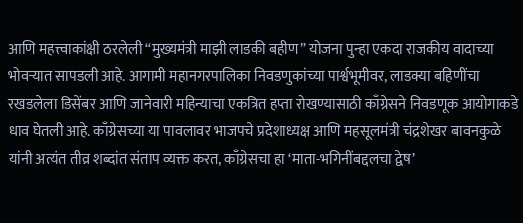आणि महत्त्वाकांक्षी ठरलेली “मुख्यमंत्री माझी लाडकी बहीण” योजना पुन्हा एकदा राजकीय वादाच्या भोवऱ्यात सापडली आहे. आगामी महानगरपालिका निवडणुकांच्या पार्श्वभूमीवर, लाडक्या बहिणींचा रखडलेला डिसेंबर आणि जानेवारी महिन्याचा एकत्रित हप्ता रोखण्यासाठी काँग्रेसने निवडणूक आयोगाकडे धाव घेतली आहे. काँग्रेसच्या या पावलावर भाजपचे प्रदेशाध्यक्ष आणि महसूलमंत्री चंद्रशेखर बावनकुळे यांनी अत्यंत तीव्र शब्दांत संताप व्यक्त करत, काँग्रेसचा हा ‘माता-भगिनींबद्दलचा द्वेष’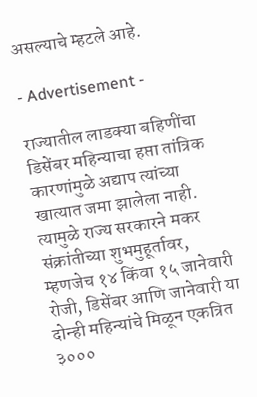असल्याचे म्हटले आहे.

- Advertisement -

राज्यातील लाडक्या बहिणींचा डिसेंबर महिन्याचा हप्ता तांत्रिक कारणांमुळे अद्याप त्यांच्या खात्यात जमा झालेला नाही. त्यामुळे राज्य सरकारने मकर संक्रांतीच्या शुभमुहूर्तावर, म्हणजेच १४ किंवा १५ जानेवारी रोजी, डिसेंबर आणि जानेवारी या दोन्ही महिन्यांचे मिळून एकत्रित ३०००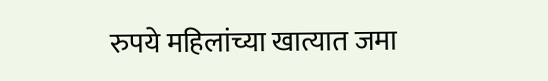रुपये महिलांच्या खात्यात जमा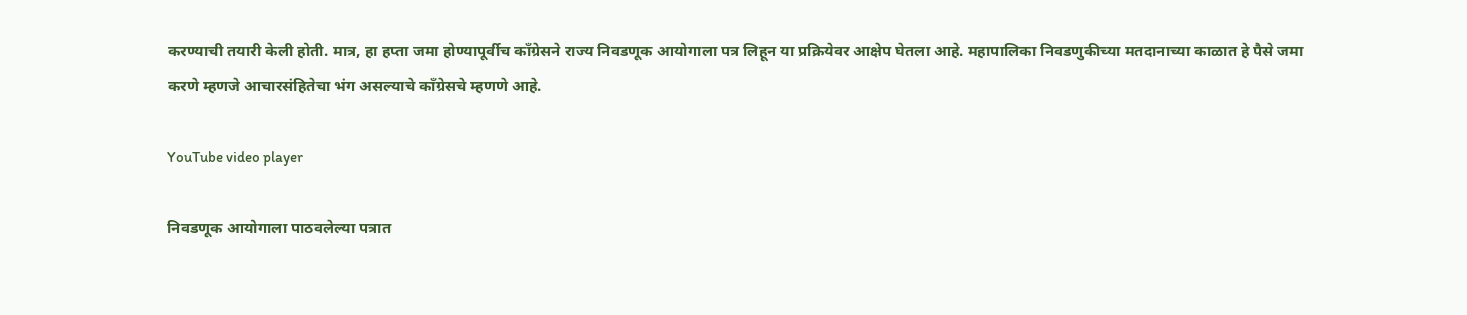करण्याची तयारी केली होती. मात्र, हा हप्ता जमा होण्यापूर्वीच काँग्रेसने राज्य निवडणूक आयोगाला पत्र लिहून या प्रक्रियेवर आक्षेप घेतला आहे. महापालिका निवडणुकीच्या मतदानाच्या काळात हे पैसे जमा करणे म्हणजे आचारसंहितेचा भंग असल्याचे काँग्रेसचे म्हणणे आहे.

YouTube video player

निवडणूक आयोगाला पाठवलेल्या पत्रात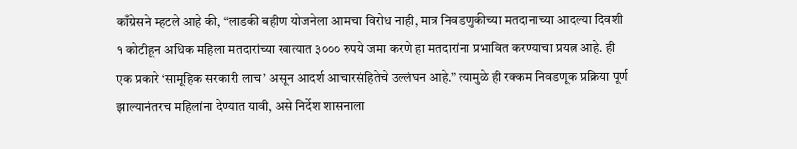काँग्रेसने म्हटले आहे की, “लाडकी बहीण योजनेला आमचा विरोध नाही, मात्र निवडणुकीच्या मतदानाच्या आदल्या दिवशी १ कोटीहून अधिक महिला मतदारांच्या खात्यात ३००० रुपये जमा करणे हा मतदारांना प्रभावित करण्याचा प्रयत्न आहे. ही एक प्रकारे ‘सामूहिक सरकारी लाच’ असून आदर्श आचारसंहितेचे उल्लंघन आहे.” त्यामुळे ही रक्कम निवडणूक प्रक्रिया पूर्ण झाल्यानंतरच महिलांना देण्यात यावी, असे निर्देश शासनाला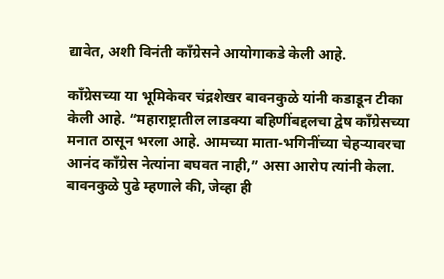द्यावेत, अशी विनंती काँग्रेसने आयोगाकडे केली आहे.

काँग्रेसच्या या भूमिकेवर चंद्रशेखर बावनकुळे यांनी कडाडून टीका केली आहे. “महाराष्ट्रातील लाडक्या बहिणींबद्दलचा द्वेष काँग्रेसच्या मनात ठासून भरला आहे. आमच्या माता-भगिनींच्या चेहऱ्यावरचा आनंद काँग्रेस नेत्यांना बघवत नाही,” असा आरोप त्यांनी केला. बावनकुळे पुढे म्हणाले की, जेव्हा ही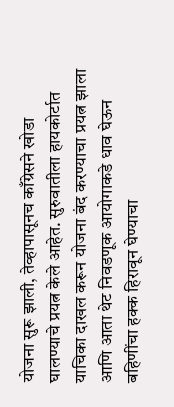योजना सुरू झाली, तेव्हापासूनच काँग्रेसने खोडा घालण्याचे प्रयत्न केले आहेत. सुरुवातीला हायकोर्टात याचिका दाखल करून योजना बंद करण्याचा प्रयत्न झाला आणि आता थेट निवडणूक आयोगाकडे धाव घेऊन बहिणींचा हक्क हिरावून घेण्याचा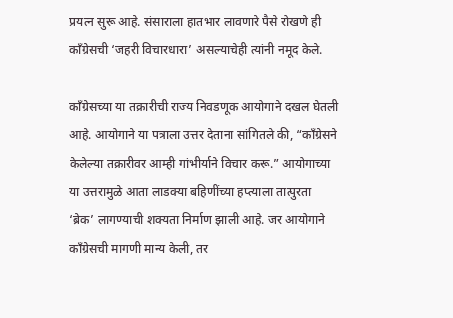प्रयत्न सुरू आहे. संसाराला हातभार लावणारे पैसे रोखणे ही काँग्रेसची ‘जहरी विचारधारा’ असल्याचेही त्यांनी नमूद केले.

काँग्रेसच्या या तक्रारीची राज्य निवडणूक आयोगाने दखल घेतली आहे. आयोगाने या पत्राला उत्तर देताना सांगितले की, “काँग्रेसने केलेल्या तक्रारीवर आम्ही गांभीर्याने विचार करू.” आयोगाच्या या उत्तरामुळे आता लाडक्या बहिणींच्या हप्त्याला तात्पुरता ‘ब्रेक’ लागण्याची शक्यता निर्माण झाली आहे. जर आयोगाने काँग्रेसची मागणी मान्य केली, तर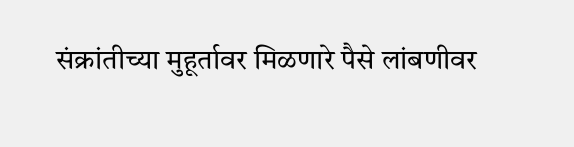संक्रांतीच्या मुहूर्तावर मिळणारे पैसे लांबणीवर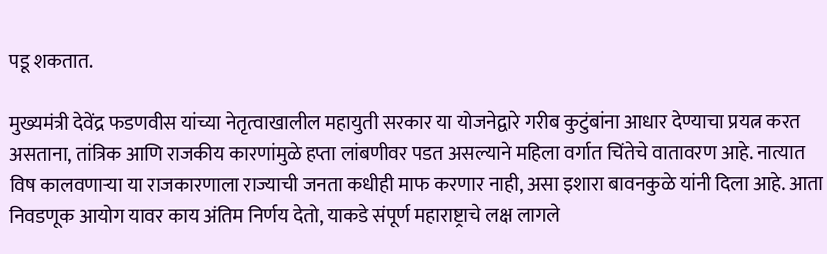पडू शकतात.

मुख्यमंत्री देवेंद्र फडणवीस यांच्या नेतृत्वाखालील महायुती सरकार या योजनेद्वारे गरीब कुटुंबांना आधार देण्याचा प्रयत्न करत असताना, तांत्रिक आणि राजकीय कारणांमुळे हप्ता लांबणीवर पडत असल्याने महिला वर्गात चिंतेचे वातावरण आहे. नात्यात विष कालवणाऱ्या या राजकारणाला राज्याची जनता कधीही माफ करणार नाही, असा इशारा बावनकुळे यांनी दिला आहे. आता निवडणूक आयोग यावर काय अंतिम निर्णय देतो, याकडे संपूर्ण महाराष्ट्राचे लक्ष लागले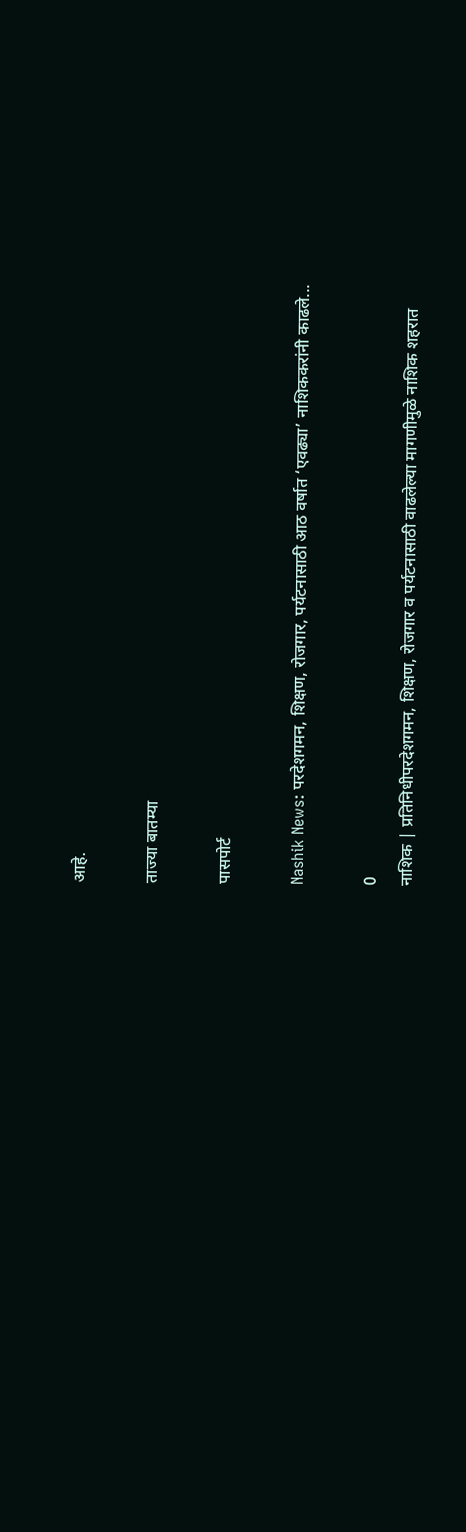आहे.

ताज्या बातम्या

पासपोर्ट

Nashik News: परदेशगमन, शिक्षण, रोजगार, पर्यटनासाठी आठ वर्षात ‘एवढ्या’ नाशिककरांनी काढले...

0
नाशिक | प्रतिनिधीपरदेशगमन, शिक्षण, रोजगार व पर्यटनासाठी वाढलेल्या मागणीमुळे नाशिक शहरात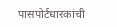पासपोर्टधारकांची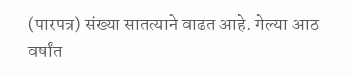(पारपत्र) संख्या सातत्याने वाढत आहे. गेल्या आठ वर्षांत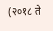(२०१८ ते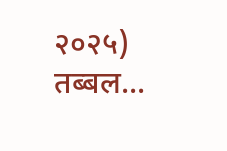२०२५) तब्बल...